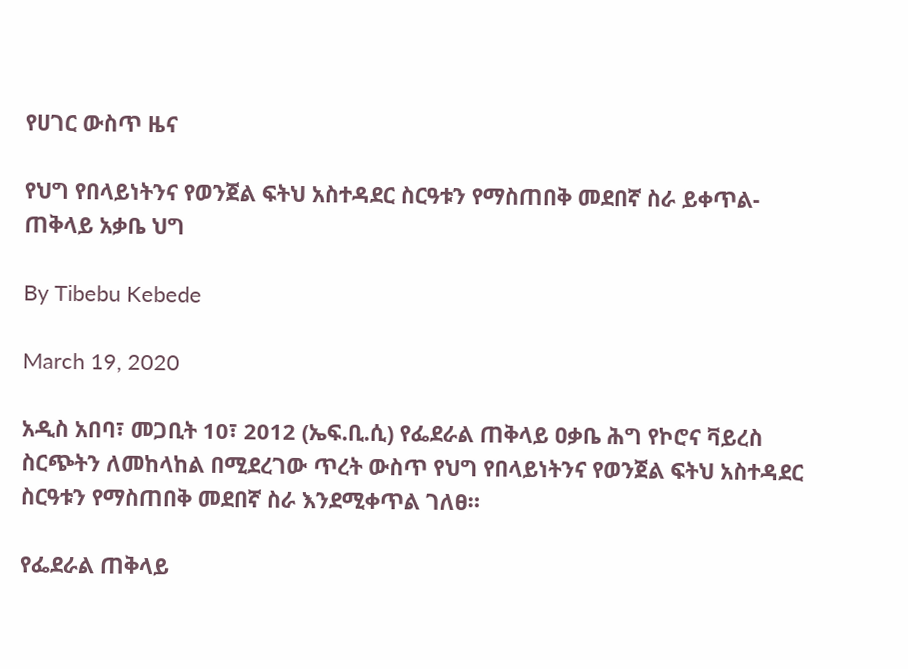የሀገር ውስጥ ዜና

የህግ የበላይነትንና የወንጀል ፍትህ አስተዳደር ስርዓቱን የማስጠበቅ መደበኛ ስራ ይቀጥል- ጠቅላይ አቃቤ ህግ

By Tibebu Kebede

March 19, 2020

አዲስ አበባ፣ መጋቢት 10፣ 2012 (ኤፍ.ቢ.ሲ) የፌደራል ጠቅላይ ዐቃቤ ሕግ የኮሮና ቫይረስ ስርጭትን ለመከላከል በሚደረገው ጥረት ውስጥ የህግ የበላይነትንና የወንጀል ፍትህ አስተዳደር ስርዓቱን የማስጠበቅ መደበኛ ስራ እንደሚቀጥል ገለፀ።

የፌደራል ጠቅላይ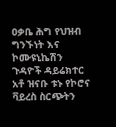ዐቃቤ ሕግ የህዝብ ግንኙነት እና ኮሙዩኒኬሽን ጉዳዮች ዳይሬክተር አቶ ዝናቡ ቱኑ የኮሮና ቫይረስ ስርጭትን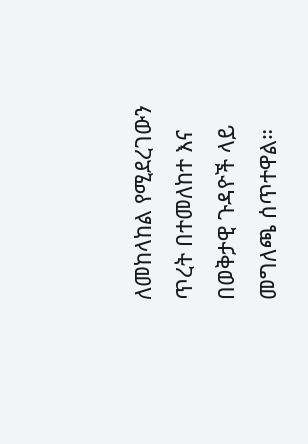ለመከላከል የሚደረገውን ጥረት በተመለከተ እና በወቅታዊ ጉዳዮች ላይ መግለጫ ሰጥተዋል።